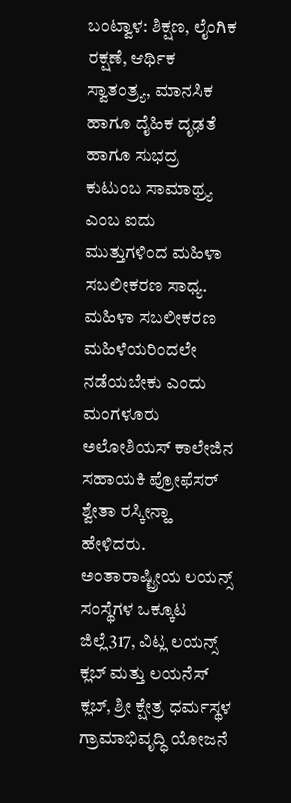ಬಂಟ್ವಾಳ: ಶಿಕ್ಷಣ, ಲೈಂಗಿಕ ರಕ್ಷಣೆ, ಆರ್ಥಿಕ ಸ್ವಾತಂತ್ರ್ಯ, ಮಾನಸಿಕ ಹಾಗೂ ದೈಹಿಕ ದೃಢತೆ ಹಾಗೂ ಸುಭದ್ರ ಕುಟುಂಬ ಸಾಮಾಥ್ರ್ಯ ಎಂಬ ಐದು ಮುತ್ತುಗಳಿಂದ ಮಹಿಳಾ ಸಬಲೀಕರಣ ಸಾಧ್ಯ. ಮಹಿಳಾ ಸಬಲೀಕರಣ ಮಹಿಳೆಯರಿಂದಲೇ ನಡೆಯಬೇಕು ಎಂದು ಮಂಗಳೂರು ಅಲೋಶಿಯಸ್ ಕಾಲೇಜಿನ ಸಹಾಯಕಿ ಪ್ರೋಫೆಸರ್ ಶ್ವೇತಾ ರಸ್ಕೀನ್ಹಾ ಹೇಳಿದರು.
ಅಂತಾರಾಷ್ಟ್ರೀಯ ಲಯನ್ಸ್ ಸಂಸ್ಥೆಗಳ ಒಕ್ಕೂಟ ಜಿಲ್ಲೆ317, ವಿಟ್ಲ ಲಯನ್ಸ್ ಕ್ಲಬ್ ಮತ್ತು ಲಯನೆಸ್ ಕ್ಲಬ್, ಶ್ರೀ ಕ್ಷೇತ್ರ ಧರ್ಮಸ್ಥಳ ಗ್ರಾಮಾಭಿವೃದ್ಧಿ ಯೋಜನೆ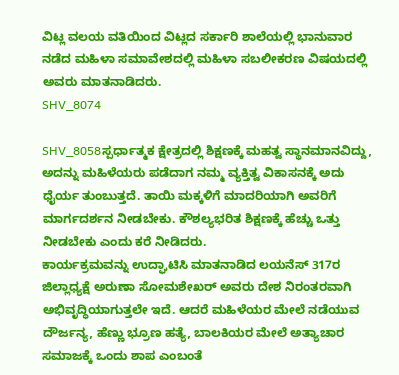ವಿಟ್ಲ ವಲಯ ವತಿಯಿಂದ ವಿಟ್ಲದ ಸರ್ಕಾರಿ ಶಾಲೆಯಲ್ಲಿ ಭಾನುವಾರ ನಡೆದ ಮಹಿಳಾ ಸಮಾವೇಶದಲ್ಲಿ ಮಹಿಳಾ ಸಬಲೀಕರಣ ವಿಷಯದಲ್ಲಿ ಅವರು ಮಾತನಾಡಿದರು.
SHV_8074

SHV_8058ಸ್ಪರ್ಧಾತ್ಮಕ ಕ್ಷೇತ್ರದಲ್ಲಿ ಶಿಕ್ಷಣಕ್ಕೆ ಮಹತ್ವ ಸ್ಥಾನಮಾನವಿದ್ದು, ಅದನ್ನು ಮಹಿಳೆಯರು ಪಡೆದಾಗ ನಮ್ಮ ವ್ಯಕ್ತಿತ್ವ ವಿಕಾಸನಕ್ಕೆ ಅದು ಧೈರ್ಯ ತುಂಬುತ್ತದೆ. ತಾಯಿ ಮಕ್ಕಳಿಗೆ ಮಾದರಿಯಾಗಿ ಅವರಿಗೆ ಮಾರ್ಗದರ್ಶನ ನೀಡಬೇಕು. ಕೌಶಲ್ಯಭರಿತ ಶಿಕ್ಷಣಕ್ಕೆ ಹೆಚ್ಚು ಒತ್ತು ನೀಡಬೇಕು ಎಂದು ಕರೆ ನೀಡಿದರು.
ಕಾರ್ಯಕ್ರಮವನ್ನು ಉದ್ಘಾಟಿಸಿ ಮಾತನಾಡಿದ ಲಯನೆಸ್ 317ರ ಜಿಲ್ಲಾಧ್ಯಕ್ಷೆ ಅರುಣಾ ಸೋಮಶೇಖರ್ ಅವರು ದೇಶ ನಿರಂತರವಾಗಿ ಅಭಿವೃದ್ಧಿಯಾಗುತ್ತಲೇ ಇದೆ. ಆದರೆ ಮಹಿಳೆಯರ ಮೇಲೆ ನಡೆಯುವ ದೌರ್ಜನ್ಯ, ಹೆಣ್ಣು ಭ್ರೂಣ ಹತ್ಯೆ, ಬಾಲಕಿಯರ ಮೇಲೆ ಅತ್ಯಾಚಾರ ಸಮಾಜಕ್ಕೆ ಒಂದು ಶಾಪ ಎಂಬಂತೆ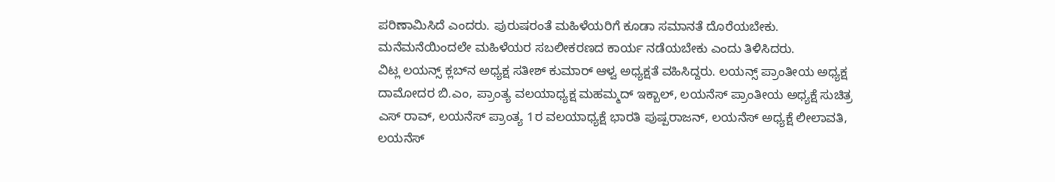ಪರಿಣಾಮಿಸಿದೆ ಎಂದರು. ಪುರುಷರಂತೆ ಮಹಿಳೆಯರಿಗೆ ಕೂಡಾ ಸಮಾನತೆ ದೊರೆಯಬೇಕು. ಮನೆಮನೆಯಿಂದಲೇ ಮಹಿಳೆಯರ ಸಬಲೀಕರಣದ ಕಾರ್ಯ ನಡೆಯಬೇಕು ಎಂದು ತಿಳಿಸಿದರು.
ವಿಟ್ಲ ಲಯನ್ಸ್ ಕ್ಲಬ್‍ನ ಅಧ್ಯಕ್ಷ ಸತೀಶ್ ಕುಮಾರ್ ಆಳ್ವ ಅಧ್ಯಕ್ಷತೆ ವಹಿಸಿದ್ದರು. ಲಯನ್ಸ್ ಪ್ರಾಂತೀಯ ಅಧ್ಯಕ್ಷ ದಾಮೋದರ ಬಿ.ಎಂ, ಪ್ರಾಂತ್ಯ ವಲಯಾಧ್ಯಕ್ಷ ಮಹಮ್ಮದ್ ಇಕ್ಬಾಲ್, ಲಯನೆಸ್ ಪ್ರಾಂತೀಯ ಅಧ್ಯಕ್ಷೆ ಸುಚಿತ್ರ ಎಸ್ ರಾವ್, ಲಯನೆಸ್ ಪ್ರಾಂತ್ಯ 1ರ ವಲಯಾಧ್ಯಕ್ಷೆ ಭಾರತಿ ಪುಷ್ಪರಾಜನ್, ಲಯನೆಸ್ ಅಧ್ಯಕ್ಷೆ ಲೀಲಾವತಿ, ಲಯನೆಸ್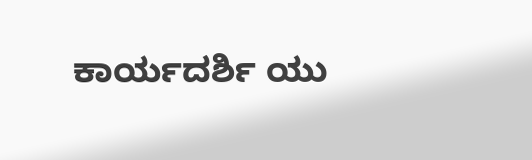ಕಾರ್ಯದರ್ಶಿ ಯು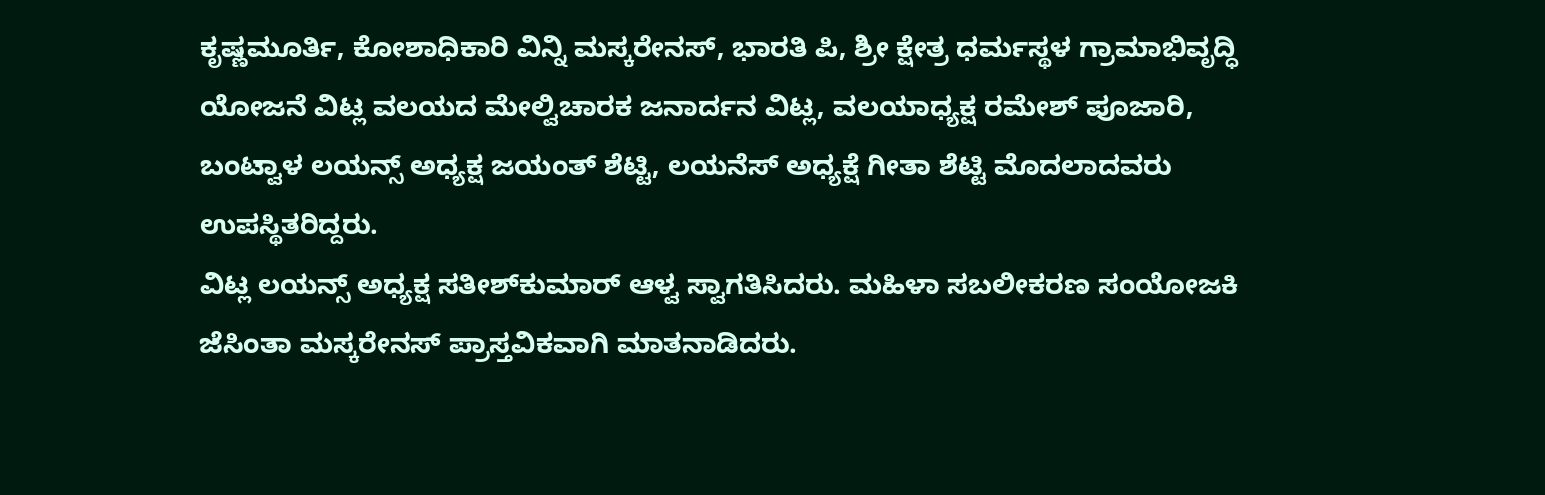ಕೃಷ್ಣಮೂರ್ತಿ, ಕೋಶಾಧಿಕಾರಿ ವಿನ್ನಿ ಮಸ್ಕರೇನಸ್, ಭಾರತಿ ಪಿ, ಶ್ರೀ ಕ್ಷೇತ್ರ ಧರ್ಮಸ್ಥಳ ಗ್ರಾಮಾಭಿವೃದ್ಧಿ ಯೋಜನೆ ವಿಟ್ಲ ವಲಯದ ಮೇಲ್ವಿಚಾರಕ ಜನಾರ್ದನ ವಿಟ್ಲ, ವಲಯಾಧ್ಯಕ್ಷ ರಮೇಶ್ ಪೂಜಾರಿ, ಬಂಟ್ವಾಳ ಲಯನ್ಸ್ ಅಧ್ಯಕ್ಷ ಜಯಂತ್ ಶೆಟ್ಟಿ, ಲಯನೆಸ್ ಅಧ್ಯಕ್ಷೆ ಗೀತಾ ಶೆಟ್ಟಿ ಮೊದಲಾದವರು ಉಪಸ್ಥಿತರಿದ್ದರು.
ವಿಟ್ಲ ಲಯನ್ಸ್ ಅಧ್ಯಕ್ಷ ಸತೀಶ್‍ಕುಮಾರ್ ಆಳ್ವ ಸ್ವಾಗತಿಸಿದರು. ಮಹಿಳಾ ಸಬಲೀಕರಣ ಸಂಯೋಜಕಿ ಜೆಸಿಂತಾ ಮಸ್ಕರೇನಸ್ ಪ್ರಾಸ್ತವಿಕವಾಗಿ ಮಾತನಾಡಿದರು.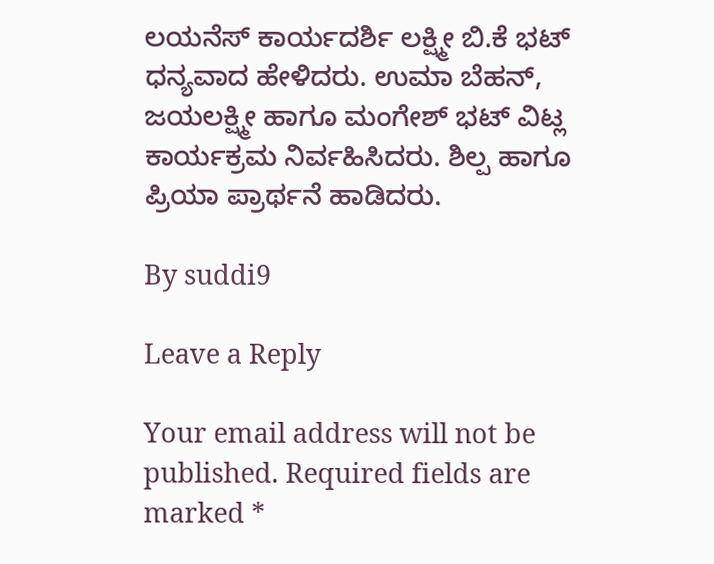ಲಯನೆಸ್ ಕಾರ್ಯದರ್ಶಿ ಲಕ್ಷ್ಮೀ ಬಿ.ಕೆ ಭಟ್ ಧನ್ಯವಾದ ಹೇಳಿದರು. ಉಮಾ ಬೆಹನ್, ಜಯಲಕ್ಷ್ಮೀ ಹಾಗೂ ಮಂಗೇಶ್ ಭಟ್ ವಿಟ್ಲ ಕಾರ್ಯಕ್ರಮ ನಿರ್ವಹಿಸಿದರು. ಶಿಲ್ಪ ಹಾಗೂ ಪ್ರಿಯಾ ಪ್ರಾರ್ಥನೆ ಹಾಡಿದರು.

By suddi9

Leave a Reply

Your email address will not be published. Required fields are marked *